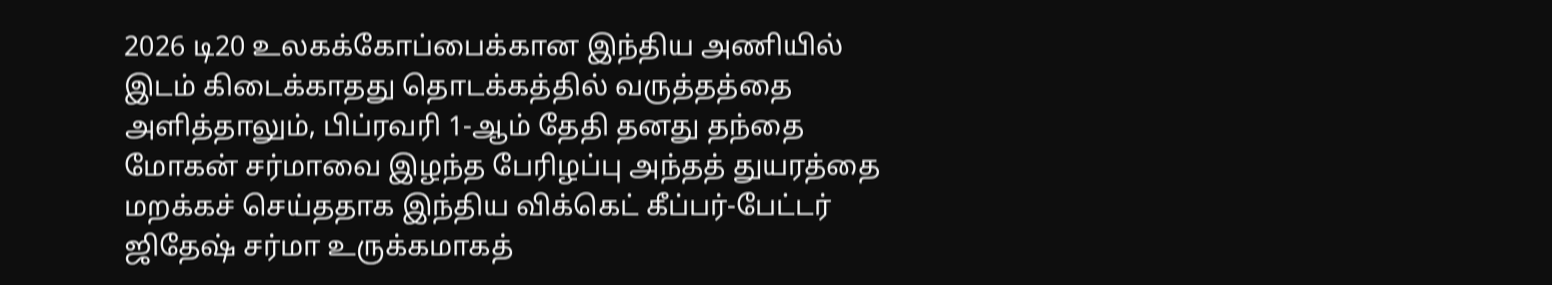2026 டி20 உலகக்கோப்பைக்கான இந்திய அணியில் இடம் கிடைக்காதது தொடக்கத்தில் வருத்தத்தை அளித்தாலும், பிப்ரவரி 1-ஆம் தேதி தனது தந்தை மோகன் சர்மாவை இழந்த பேரிழப்பு அந்தத் துயரத்தை மறக்கச் செய்ததாக இந்திய விக்கெட் கீப்பர்-பேட்டர் ஜிதேஷ் சர்மா உருக்கமாகத்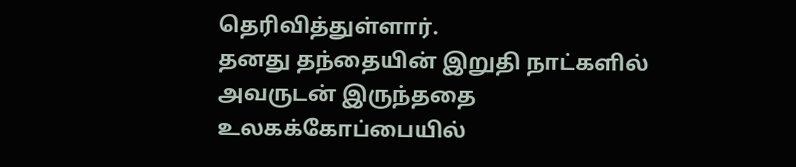தெரிவித்துள்ளார்.
தனது தந்தையின் இறுதி நாட்களில் அவருடன் இருந்ததை உலகக்கோப்பையில்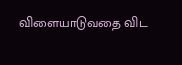விளையாடுவதை விட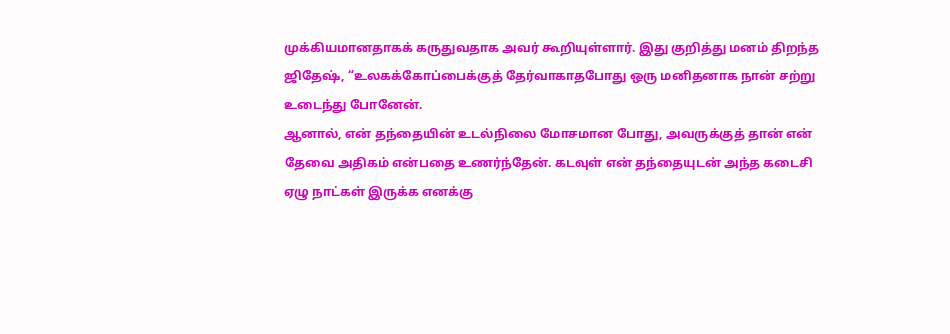முக்கியமானதாகக் கருதுவதாக அவர் கூறியுள்ளார். இது குறித்து மனம் திறந்த ஜிதேஷ், “உலகக்கோப்பைக்குத் தேர்வாகாதபோது ஒரு மனிதனாக நான் சற்று உடைந்து போனேன்.
ஆனால், என் தந்தையின் உடல்நிலை மோசமான போது, அவருக்குத் தான் என் தேவை அதிகம் என்பதை உணர்ந்தேன். கடவுள் என் தந்தையுடன் அந்த கடைசி ஏழு நாட்கள் இருக்க எனக்கு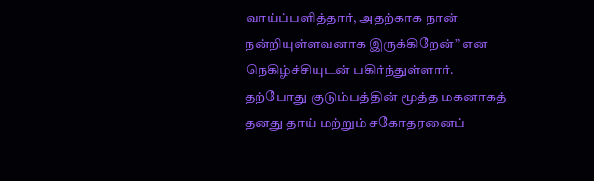வாய்ப்பளித்தார், அதற்காக நான் நன்றியுள்ளவனாக இருக்கிறேன்” என நெகிழ்ச்சியுடன் பகிர்ந்துள்ளார்.
தற்போது குடும்பத்தின் மூத்த மகனாகத் தனது தாய் மற்றும் சகோதரனைப்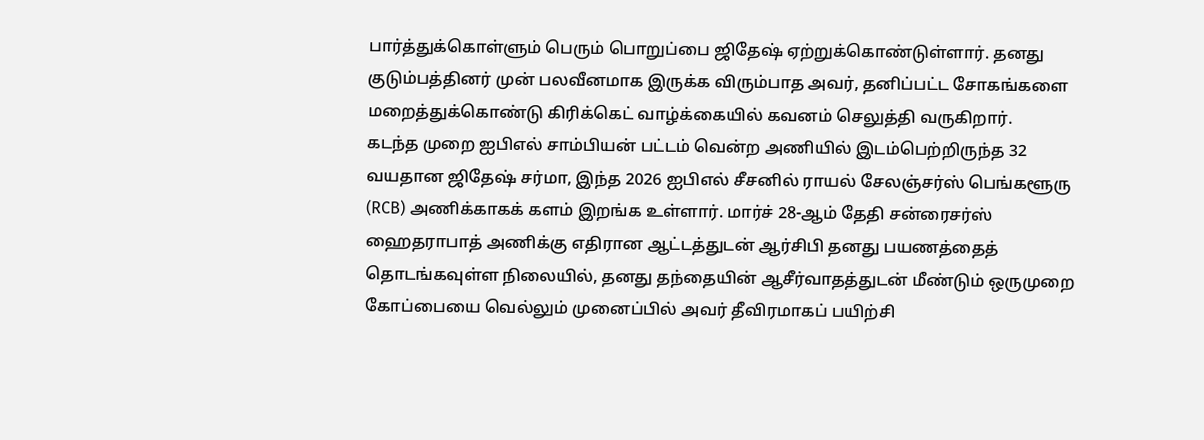பார்த்துக்கொள்ளும் பெரும் பொறுப்பை ஜிதேஷ் ஏற்றுக்கொண்டுள்ளார். தனது குடும்பத்தினர் முன் பலவீனமாக இருக்க விரும்பாத அவர், தனிப்பட்ட சோகங்களை மறைத்துக்கொண்டு கிரிக்கெட் வாழ்க்கையில் கவனம் செலுத்தி வருகிறார்.
கடந்த முறை ஐபிஎல் சாம்பியன் பட்டம் வென்ற அணியில் இடம்பெற்றிருந்த 32 வயதான ஜிதேஷ் சர்மா, இந்த 2026 ஐபிஎல் சீசனில் ராயல் சேலஞ்சர்ஸ் பெங்களூரு (RCB) அணிக்காகக் களம் இறங்க உள்ளார். மார்ச் 28-ஆம் தேதி சன்ரைசர்ஸ் ஹைதராபாத் அணிக்கு எதிரான ஆட்டத்துடன் ஆர்சிபி தனது பயணத்தைத் தொடங்கவுள்ள நிலையில், தனது தந்தையின் ஆசீர்வாதத்துடன் மீண்டும் ஒருமுறை கோப்பையை வெல்லும் முனைப்பில் அவர் தீவிரமாகப் பயிற்சி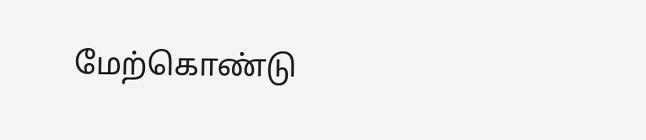மேற்கொண்டு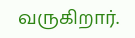வருகிறார்.